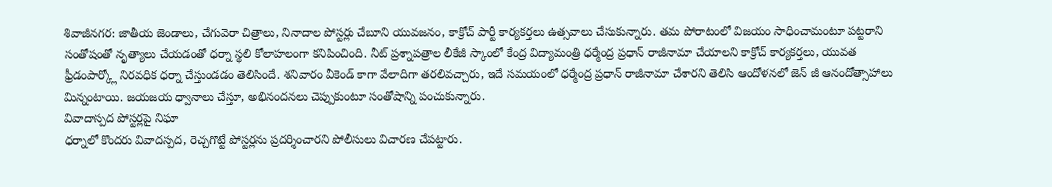శివాజీనగర: జాతీయ జెండాలు, చేగువెరా చిత్రాలు, నినాదాల పోస్టర్లు చేబూని యువజనం, కాక్రోచ్ పార్టీ కార్యకర్తలు ఉత్సవాలు చేసుకున్నారు. తమ పోరాటంలో విజయం సాధించామంటూ పట్టరాని సంతోషంతో నృత్యాలు చేయడంతో ధర్నా స్థలి కోలాహలంగా కనిపించింది. నీట్ ప్రశ్నాపత్రాల లీకేజీ స్కాంలో కేంద్ర విద్యామంత్రి ధర్మేంద్ర ప్రధాన్ రాజీనామా చేయాలని కాక్రోచ్ కార్యకర్తలు, యువత ఫ్రీడంపార్క్లో నిరవధిక ధర్నా చేస్తుండడం తెలిసిందే. శనివారం వీకెండ్ కాగా వేలాదిగా తరలివచ్చారు, ఇదే సమయంలో ధర్మేంద్ర ప్రధాన్ రాజీనామా చేశారని తెలిసి ఆందోళనలో జెన్ జీ ఆనందోత్సాహాలు మిన్నంటాయి. జయజయ ధ్వానాలు చేస్తూ, అభినందనలు చెప్పుకుంటూ సంతోషాన్ని పంచుకున్నారు.
వివాదాస్పద పోస్టర్లపై నిఘా
ధర్నాలో కొందరు వివాదస్పద, రెచ్చగొట్టే పోస్టర్లను ప్రదర్శించారని పోలీసులు విచారణ చేపట్టారు.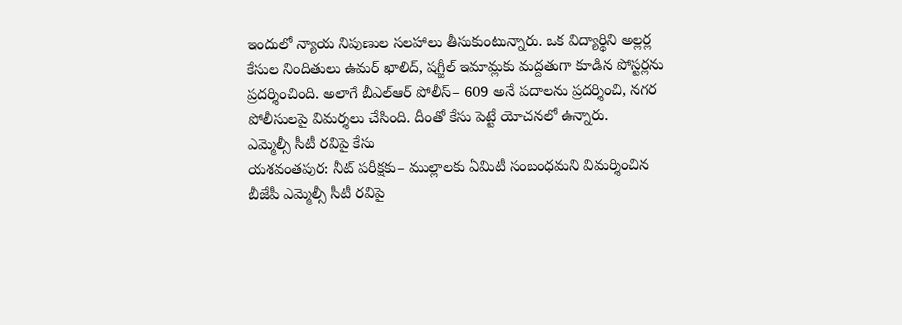ఇందులో న్యాయ నిపుణుల సలహాలు తీసుకుంటున్నారు. ఒక విద్యార్థిని అల్లర్ల కేసుల నిందితులు ఉమర్ ఖాలిద్, షగ్జీల్ ఇమామ్లకు మద్దతుగా కూడిన పోస్టర్లను ప్రదర్శించింది. అలాగే బీఎల్ఆర్ పోలీస్– 609 అనే పదాలను ప్రదర్శించి, నగర పోలీసులపై విమర్శలు చేసింది. దీంతో కేసు పెట్టే యోచనలో ఉన్నారు.
ఎమ్మెల్సీ సీటీ రవిపై కేసు
యశవంతపుర: నీట్ పరీక్షకు– ముల్లాలకు ఏమిటీ సంబంధమని విమర్శించిన బీజేపీ ఎమ్మెల్సీ సీటీ రవిపై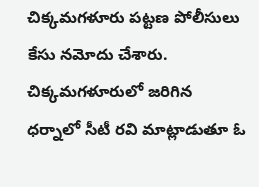చిక్కమగళూరు పట్టణ పోలీసులు కేసు నమోదు చేశారు. చిక్కమగళూరులో జరిగిన ధర్నాలో సీటీ రవి మాట్లాడుతూ ఓ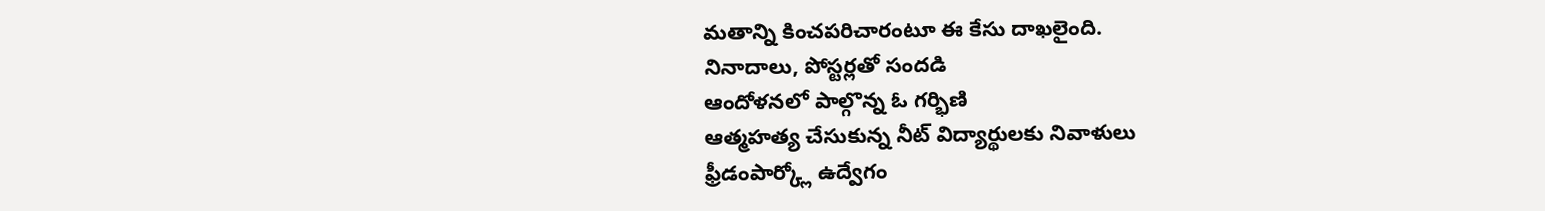మతాన్ని కించపరిచారంటూ ఈ కేసు దాఖలైంది.
నినాదాలు, పోస్టర్లతో సందడి
ఆందోళనలో పాల్గొన్న ఓ గర్భిణి
ఆత్మహత్య చేసుకున్న నీట్ విద్యార్థులకు నివాళులు
ఫ్రీడంపార్క్లో ఉద్వేగం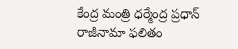కేంద్ర మంత్రి ధర్మేంద్ర ప్రధాన్
రాజీనామా ఫలితం